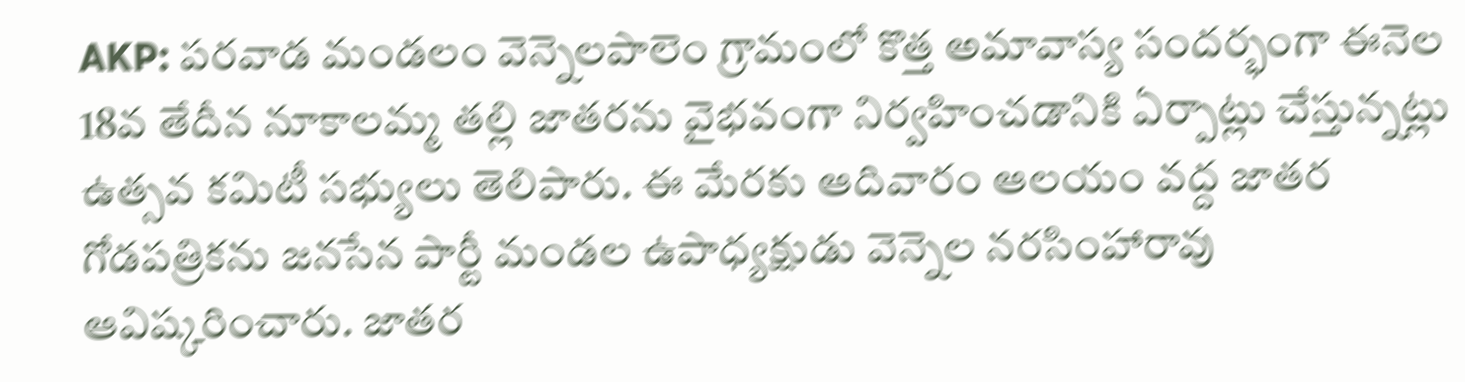AKP: పరవాడ మండలం వెన్నెలపాలెం గ్రామంలో కొత్త అమావాస్య సందర్భంగా ఈనెల 18వ తేదీన నూకాలమ్మ తల్లి జాతరను వైభవంగా నిర్వహించడానికి ఏర్పాట్లు చేస్తున్నట్లు ఉత్సవ కమిటీ సభ్యులు తెలిపారు. ఈ మేరకు ఆదివారం ఆలయం వద్ద జాతర గోడపత్రికను జనసేన పార్టీ మండల ఉపాధ్యక్షుడు వెన్నెల నరసింహారావు ఆవిష్కరించారు. జాతర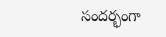సందర్భంగా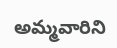అమ్మవారిని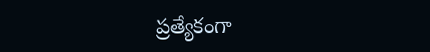ప్రత్యేకంగా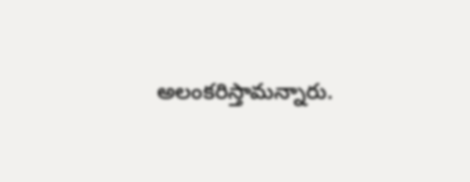అలంకరిస్తామన్నారు.